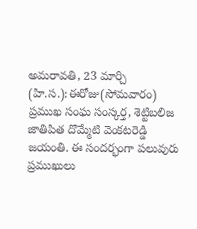అమరావతి, 23 మార్చి (హి.స.):ఈరోజు(సోమవారం) ప్రముఖ సంఘ సంస్కర్త, శెట్టిబలిజ జాతిపిత దొమ్మేటి వెంకటరెడ్డి జయంతి. ఈ సందర్భంగా పలువురు ప్రముఖులు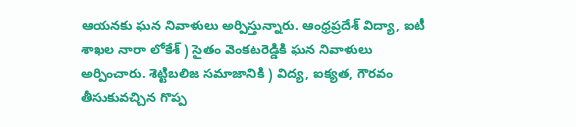ఆయనకు ఘన నివాళులు అర్పిస్తున్నారు. ఆంధ్రప్రదేశ్ విద్యా, ఐటీ శాఖల నారా లోకేశ్ ) సైతం వెంకటరెడ్డికి ఘన నివాళులు అర్పించారు. శెట్టిబలిజ సమాజానికి ) విద్య, ఐక్యత, గౌరవం తీసుకువచ్చిన గొప్ప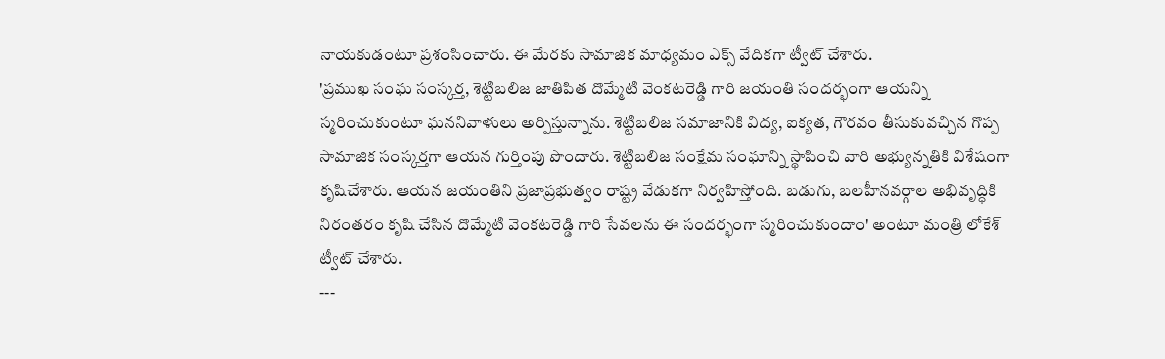నాయకుడంటూ ప్రశంసించారు. ఈ మేరకు సామాజిక మాధ్యమం ఎక్స్ వేదికగా ట్వీట్ చేశారు.
'ప్రముఖ సంఘ సంస్కర్త, శెట్టిబలిజ జాతిపిత దొమ్మేటి వెంకటరెడ్డి గారి జయంతి సందర్భంగా ఆయన్ని స్మరించుకుంటూ ఘననివాళులు అర్పిస్తున్నాను. శెట్టిబలిజ సమాజానికి విద్య, ఐక్యత, గౌరవం తీసుకువచ్చిన గొప్ప సామాజిక సంస్కర్తగా ఆయన గుర్తింపు పొందారు. శెట్టిబలిజ సంక్షేమ సంఘాన్ని స్థాపించి వారి అభ్యున్నతికి విశేషంగా కృషిచేశారు. ఆయన జయంతిని ప్రజాప్రభుత్వం రాష్ట్ర వేడుకగా నిర్వహిస్తోంది. బడుగు, బలహీనవర్గాల అభివృద్ధికి నిరంతరం కృషి చేసిన దొమ్మేటి వెంకటరెడ్డి గారి సేవలను ఈ సందర్భంగా స్మరించుకుందాం' అంటూ మంత్రి లోకేశ్ ట్వీట్ చేశారు.
---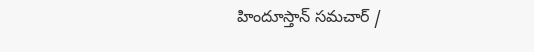హిందూస్తాన్ సమచార్ /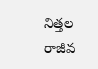నిత్తల రాజీవ